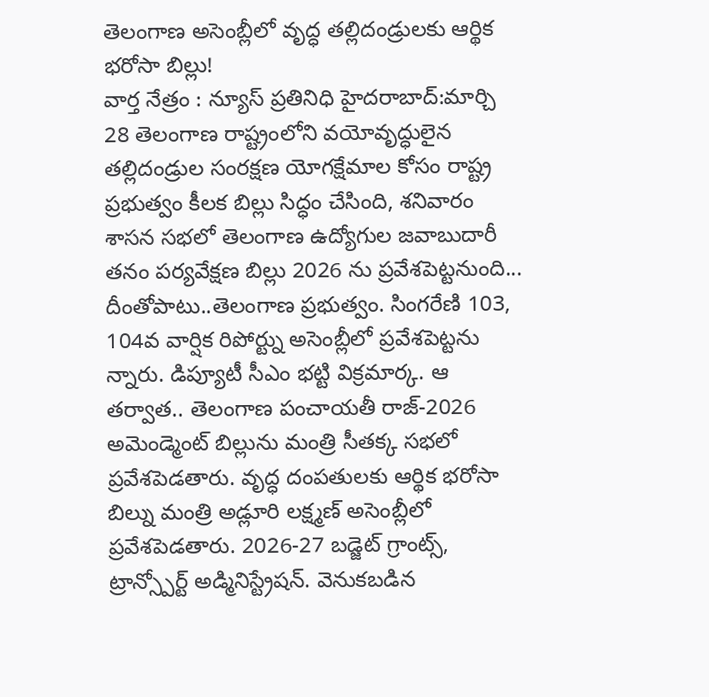తెలంగాణ అసెంబ్లీలో వృద్ధ తల్లిదండ్రులకు ఆర్థిక భరోసా బిల్లు!
వార్త నేత్రం : న్యూస్ ప్రతినిధి హైదరాబాద్:మార్చి 28 తెలంగాణ రాష్ట్రంలోని వయోవృద్ధులైన తల్లిదండ్రుల సంరక్షణ యోగక్షేమాల కోసం రాష్ట్ర ప్రభుత్వం కీలక బిల్లు సిద్ధం చేసింది, శనివారం శాసన సభలో తెలంగాణ ఉద్యోగుల జవాబుదారీ తనం పర్యవేక్షణ బిల్లు 2026 ను ప్రవేశపెట్టనుంది... దీంతోపాటు..తెలంగాణ ప్రభుత్వం. సింగరేణి 103, 104వ వార్షిక రిపోర్ట్ను అసెంబ్లీలో ప్రవేశపెట్టను న్నారు. డిప్యూటీ సీఎం భట్టి విక్రమార్క. ఆ తర్వాత.. తెలంగాణ పంచాయతీ రాజ్-2026 అమెండ్మెంట్ బిల్లును మంత్రి సీతక్క సభలో ప్రవేశపెడతారు. వృద్ధ దంపతులకు ఆర్థిక భరోసా బిల్ను మంత్రి అడ్లూరి లక్ష్మణ్ అసెంబ్లీలో ప్రవేశపెడతారు. 2026-27 బడ్జెట్ గ్రాంట్స్, ట్రాన్స్పోర్ట్ అడ్మినిస్ట్రేషన్. వెనుకబడిన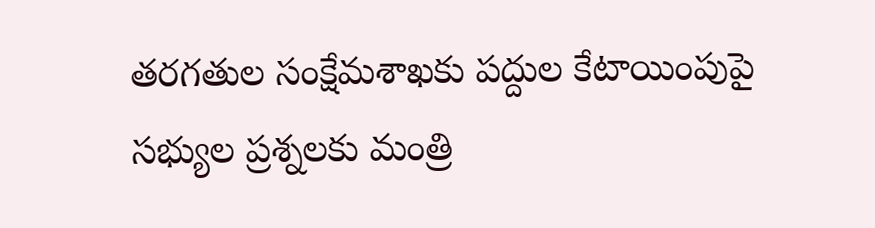తరగతుల సంక్షేమశాఖకు పద్దుల కేటాయింపుపై సభ్యుల ప్రశ్నలకు మంత్రి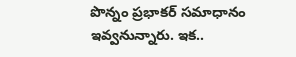పొన్నం ప్రభాకర్ సమాధానం ఇవ్వనున్నారు. ఇక..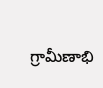గ్రామీణాభి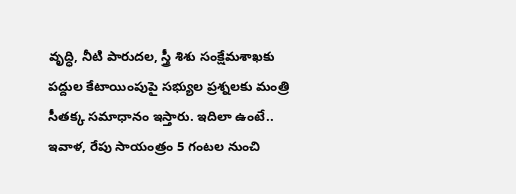వృద్ధి, నీటి పారుదల, స్త్రీ శిశు సంక్షేమశాఖకు పద్దుల కేటాయింపుపై సభ్యుల ప్రశ్నలకు మంత్రి సీతక్క సమాధానం ఇస్తారు. ఇదిలా ఉంటే.. ఇవాళ, రేపు సాయంత్రం 5 గంటల నుంచి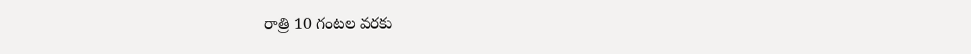రాత్రి 10 గంటల వరకు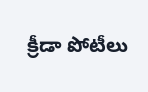క్రీడా పోటీలు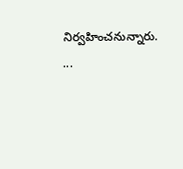నిర్వహించనున్నారు. ...